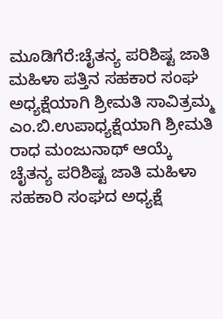ಮೂಡಿಗೆರೆ:ಚೈತನ್ಯ ಪರಿಶಿಷ್ಟ ಜಾತಿ ಮಹಿಳಾ ಪತ್ತಿನ ಸಹಕಾರ ಸಂಘ ಅಧ್ಯಕ್ಷೆಯಾಗಿ ಶ್ರೀಮತಿ ಸಾವಿತ್ರಮ್ಮ ಎಂ.ಬಿ.ಉಪಾಧ್ಯಕ್ಷೆಯಾಗಿ ಶ್ರೀಮತಿ ರಾಧ ಮಂಜುನಾಥ್ ಆಯ್ಕೆ
ಚೈತನ್ಯ ಪರಿಶಿಷ್ಟ ಜಾತಿ ಮಹಿಳಾ ಸಹಕಾರಿ ಸಂಘದ ಅಧ್ಯಕ್ಷೆ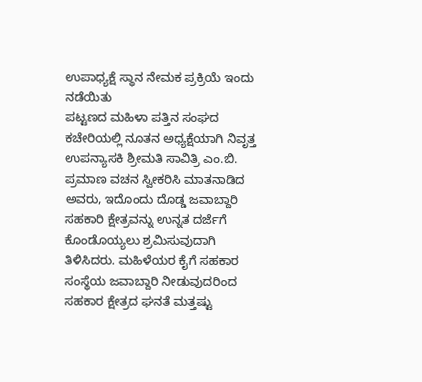ಉಪಾಧ್ಯಕ್ಷೆ ಸ್ಥಾನ ನೇಮಕ ಪ್ರಕ್ರಿಯೆ ಇಂದು ನಡೆಯಿತು
ಪಟ್ಟಣದ ಮಹಿಳಾ ಪತ್ತಿನ ಸಂಘದ ಕಚೇರಿಯಲ್ಲಿ ನೂತನ ಅಧ್ಯಕ್ಷೆಯಾಗಿ ನಿವೃತ್ತ ಉಪನ್ಯಾಸಕಿ ಶ್ರೀಮತಿ ಸಾವಿತ್ರಿ ಎಂ.ಬಿ. ಪ್ರಮಾಣ ವಚನ ಸ್ವೀಕರಿಸಿ ಮಾತನಾಡಿದ ಅವರು, ಇದೊಂದು ದೊಡ್ಡ ಜವಾಬ್ದಾರಿ ಸಹಕಾರಿ ಕ್ಷೇತ್ರವನ್ನು ಉನ್ನತ ದರ್ಜೆಗೆ ಕೊಂಡೊಯ್ಯಲು ಶ್ರಮಿಸುವುದಾಗಿ ತಿಳಿಸಿದರು. ಮಹಿಳೆಯರ ಕೈಗೆ ಸಹಕಾರ ಸಂಸ್ಥೆಯ ಜವಾಬ್ದಾರಿ ನೀಡುವುದರಿಂದ ಸಹಕಾರ ಕ್ಷೇತ್ರದ ಘನತೆ ಮತ್ತಷ್ಟು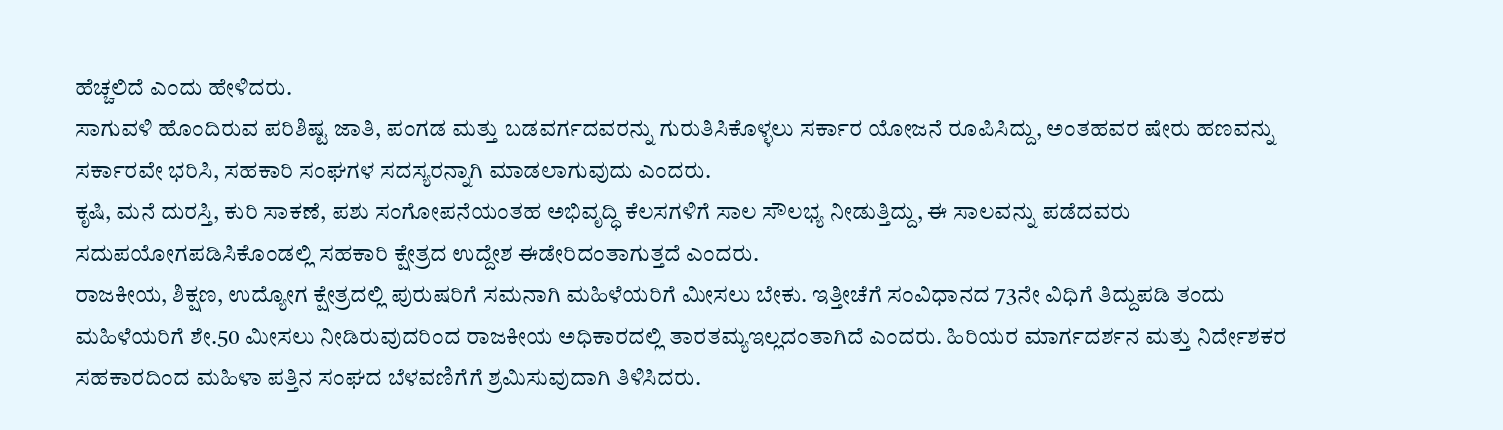ಹೆಚ್ಚಲಿದೆ ಎಂದು ಹೇಳಿದರು.
ಸಾಗುವಳಿ ಹೊಂದಿರುವ ಪರಿಶಿಷ್ಟ ಜಾತಿ, ಪಂಗಡ ಮತ್ತು ಬಡವರ್ಗದವರನ್ನು ಗುರುತಿಸಿಕೊಳ್ಳಲು ಸರ್ಕಾರ ಯೋಜನೆ ರೂಪಿಸಿದ್ದು, ಅಂತಹವರ ಷೇರು ಹಣವನ್ನು ಸರ್ಕಾರವೇ ಭರಿಸಿ, ಸಹಕಾರಿ ಸಂಘಗಳ ಸದಸ್ಯರನ್ನಾಗಿ ಮಾಡಲಾಗುವುದು ಎಂದರು.
ಕೃಷಿ, ಮನೆ ದುರಸ್ತಿ, ಕುರಿ ಸಾಕಣೆ, ಪಶು ಸಂಗೋಪನೆಯಂತಹ ಅಭಿವೃದ್ಧಿ ಕೆಲಸಗಳಿಗೆ ಸಾಲ ಸೌಲಭ್ಯ ನೀಡುತ್ತಿದ್ದು, ಈ ಸಾಲವನ್ನು ಪಡೆದವರು ಸದುಪಯೋಗಪಡಿಸಿಕೊಂಡಲ್ಲಿ ಸಹಕಾರಿ ಕ್ಷೇತ್ರದ ಉದ್ದೇಶ ಈಡೇರಿದಂತಾಗುತ್ತದೆ ಎಂದರು.
ರಾಜಕೀಯ, ಶಿಕ್ಷಣ, ಉದ್ಯೋಗ ಕ್ಷೇತ್ರದಲ್ಲಿ ಪುರುಷರಿಗೆ ಸಮನಾಗಿ ಮಹಿಳೆಯರಿಗೆ ಮೀಸಲು ಬೇಕು. ಇತ್ತೀಚೆಗೆ ಸಂವಿಧಾನದ 73ನೇ ವಿಧಿಗೆ ತಿದ್ದುಪಡಿ ತಂದು ಮಹಿಳೆಯರಿಗೆ ಶೇ.50 ಮೀಸಲು ನೀಡಿರುವುದರಿಂದ ರಾಜಕೀಯ ಅಧಿಕಾರದಲ್ಲಿ ತಾರತಮ್ಯಇಲ್ಲದಂತಾಗಿದೆ ಎಂದರು. ಹಿರಿಯರ ಮಾರ್ಗದರ್ಶನ ಮತ್ತು ನಿರ್ದೇಶಕರ ಸಹಕಾರದಿಂದ ಮಹಿಳಾ ಪತ್ತಿನ ಸಂಘದ ಬೆಳವಣಿಗೆಗೆ ಶ್ರಮಿಸುವುದಾಗಿ ತಿಳಿಸಿದರು.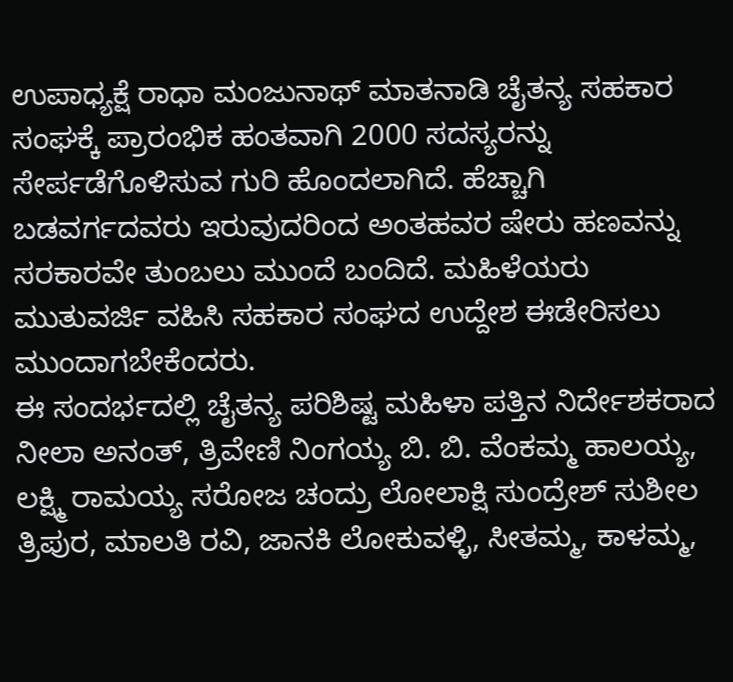ಉಪಾಧ್ಯಕ್ಷೆ ರಾಧಾ ಮಂಜುನಾಥ್ ಮಾತನಾಡಿ ಚೈತನ್ಯ ಸಹಕಾರ ಸಂಘಕ್ಕೆ ಪ್ರಾರಂಭಿಕ ಹಂತವಾಗಿ 2000 ಸದಸ್ಯರನ್ನು ಸೇರ್ಪಡೆಗೊಳಿಸುವ ಗುರಿ ಹೊಂದಲಾಗಿದೆ. ಹೆಚ್ಚಾಗಿ ಬಡವರ್ಗದವರು ಇರುವುದರಿಂದ ಅಂತಹವರ ಷೇರು ಹಣವನ್ನು ಸರಕಾರವೇ ತುಂಬಲು ಮುಂದೆ ಬಂದಿದೆ. ಮಹಿಳೆಯರು ಮುತುವರ್ಜಿ ವಹಿಸಿ ಸಹಕಾರ ಸಂಘದ ಉದ್ದೇಶ ಈಡೇರಿಸಲು ಮುಂದಾಗಬೇಕೆಂದರು.
ಈ ಸಂದರ್ಭದಲ್ಲಿ ಚೈತನ್ಯ ಪರಿಶಿಷ್ಟ ಮಹಿಳಾ ಪತ್ತಿನ ನಿರ್ದೇಶಕರಾದ ನೀಲಾ ಅನಂತ್, ತ್ರಿವೇಣಿ ನಿಂಗಯ್ಯ ಬಿ. ಬಿ. ವೆಂಕಮ್ಮ ಹಾಲಯ್ಯ, ಲಕ್ಷ್ಮಿ ರಾಮಯ್ಯ ಸರೋಜ ಚಂದ್ರು ಲೋಲಾಕ್ಷಿ ಸುಂದ್ರೇಶ್ ಸುಶೀಲ ತ್ರಿಪುರ, ಮಾಲತಿ ರವಿ, ಜಾನಕಿ ಲೋಕುವಳ್ಳಿ, ಸೀತಮ್ಮ, ಕಾಳಮ್ಮ,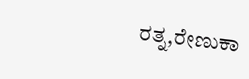ರತ್ನ,ರೇಣುಕಾ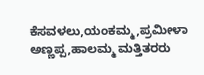ಕೆಸವಳಲು,ಯಂಕಮ್ಮ,ಪ್ರಮೀಳಾ ಅಣ್ಣಪ್ಪ,ಹಾಲಮ್ಮ ಮತ್ತಿತರರು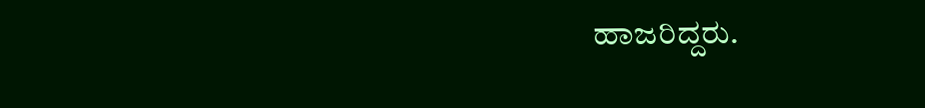ಹಾಜರಿದ್ದರು.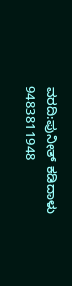ವರದಿ:ಪುನೀತ್ ಕಡಿದಾಳು
9483811948